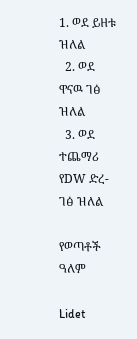1. ወደ ይዘቱ ዝለል
  2. ወደ ዋናዉ ገፅ ዝለል
  3. ወደ ተጨማሪ የDW ድረ-ገፅ ዝለል

የወጣቶች ዓለም

Lidet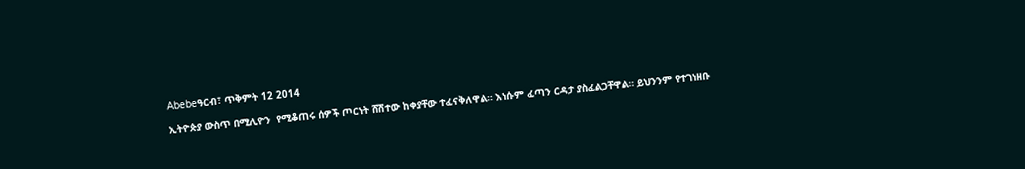Abebeዓርብ፣ ጥቅምት 12 2014

ኢትዮጵያ ውስጥ በሚሊዮን  የሚቆጠሩ ሰዎች ጦርነት ሸሽተው ከቀያቸው ተፈናቅለዋል። እነሱም ፈጣን ርዳታ ያስፈልጋቸዋል። ይህንንም የተገነዘቡ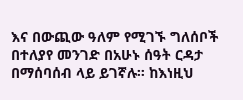እና በውጪው ዓለም የሚገኙ ግለሰቦች በተለያየ መንገድ በአሁኑ ሰዓት ርዳታ በማሰባሰብ ላይ ይገኛሉ። ከእነዚህ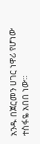አንዱ በጀርመን ሀገር ነዋሪ የሆነው ተስፋዬ አበበ ነው።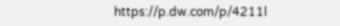https://p.dw.com/p/4211l